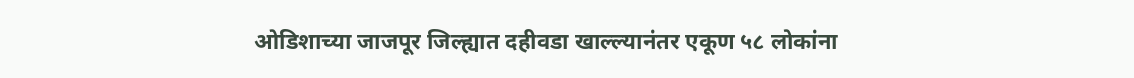ओडिशाच्या जाजपूर जिल्ह्यात दहीवडा खाल्ल्यानंतर एकूण ५८ लोकांना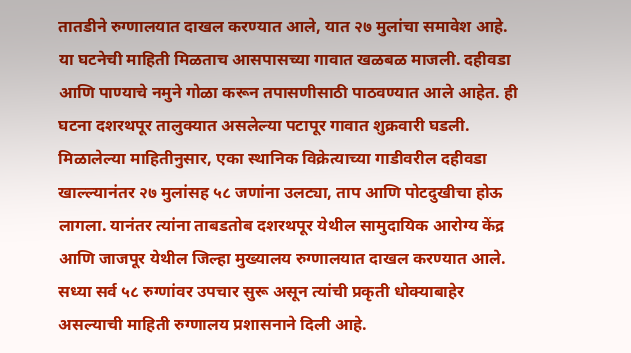तातडीने रुग्णालयात दाखल करण्यात आले, यात २७ मुलांचा समावेश आहे. या घटनेची माहिती मिळताच आसपासच्या गावात खळबळ माजली. दहीवडा आणि पाण्याचे नमुने गोळा करून तपासणीसाठी पाठवण्यात आले आहेत. ही घटना दशरथपूर तालुक्यात असलेल्या पटापूर गावात शुक्रवारी घडली.
मिळालेल्या माहितीनुसार, एका स्थानिक विक्रेत्याच्या गाडीवरील दहीवडा खाल्ल्यानंतर २७ मुलांसह ५८ जणांना उलट्या, ताप आणि पोटदुखीचा होऊ लागला. यानंतर त्यांना ताबडतोब दशरथपूर येथील सामुदायिक आरोग्य केंद्र आणि जाजपूर येथील जिल्हा मुख्यालय रुग्णालयात दाखल करण्यात आले. सध्या सर्व ५८ रुग्णांवर उपचार सुरू असून त्यांची प्रकृती धोक्याबाहेर असल्याची माहिती रुग्णालय प्रशासनाने दिली आहे.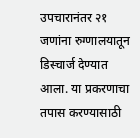उपचारानंतर २१ जणांना रुग्णालयातून डिस्चार्ज देण्यात आला. या प्रकरणाचा तपास करण्यासाठी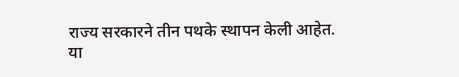राज्य सरकारने तीन पथके स्थापन केली आहेत.
या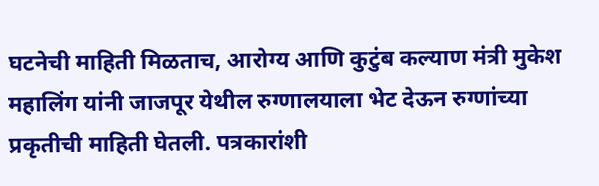घटनेची माहिती मिळताच, आरोग्य आणि कुटुंब कल्याण मंत्री मुकेश महालिंग यांनी जाजपूर येथील रुग्णालयाला भेट देऊन रुग्णांच्या प्रकृतीची माहिती घेतली. पत्रकारांशी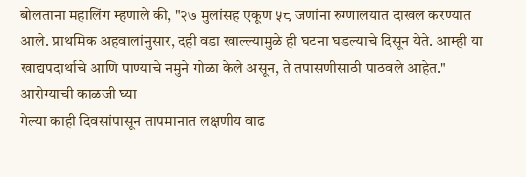बोलताना महालिंग म्हणाले की, "२७ मुलांसह एकूण ५८ जणांना रुग्णालयात दाखल करण्यात आले. प्राथमिक अहवालांनुसार, दही वडा खाल्ल्यामुळे ही घटना घडल्याचे दिसून येते. आम्ही या खाद्यपदार्थाचे आणि पाण्याचे नमुने गोळा केले असून, ते तपासणीसाठी पाठवले आहेत."
आरोग्याची काळजी घ्या
गेल्या काही दिवसांपासून तापमानात लक्षणीय वाढ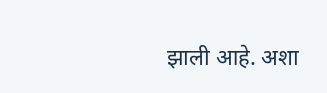झाली आहे. अशा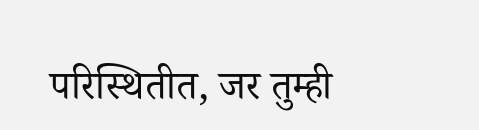परिस्थितीत, जर तुम्ही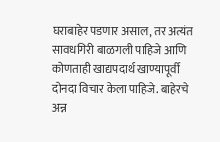घराबाहेर पडणार असाल, तर अत्यंत सावधगिरी बाळगली पाहिजे आणि कोणताही खाद्यपदार्थ खाण्यापूर्वी दोनदा विचार केला पाहिजे. बाहेरचे अन्न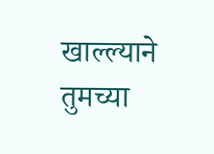खाल्ल्याने तुमच्या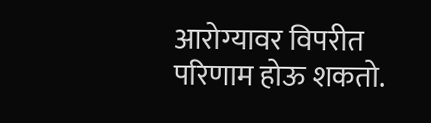आरोग्यावर विपरीत परिणाम होऊ शकतो.